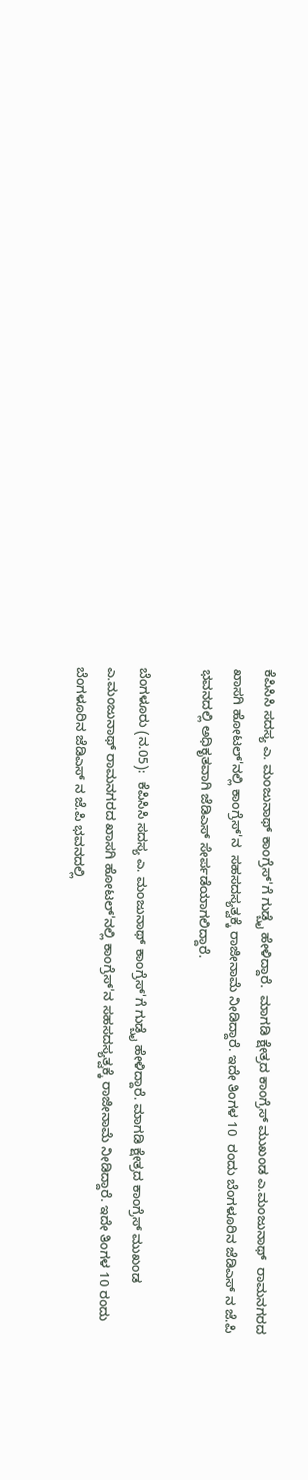ಕೆಪಿಸಿಸಿ ಸದಸ್ಯ ಎ. ಮಂಜುನಾಥ್ ಕಾಂಗ್ರೆಸ್'ಗೆ ಗುಡ್ಬೈ ಹೇಳಿದ್ದಾರೆ.  ಮಾಗಡಿ ಕ್ಷೇತ್ರದ ಕಾಂಗ್ರೆಸ್ ಮುಖಂಡ ಎ.ಮಂಜುನಾಥ್  ರಾಮನಗರದ ಖಾಸಗಿ ಹೋಟಲ್'ನಲ್ಲಿ ಕಾಂಗ್ರೆಸ್'ನ  ಸಹಸದಸ್ಯತ್ವಕ್ಕೆ ರಾಜೀನಾಮೆ ನೀಡಿದ್ದಾರೆ. ಇದೇ ತಿಂಗಳ 10  ರಂದು ಬೆಂಗಳೂರಿನ ಜೆಡಿಎಸ್ ನ ಜೆ.ಪಿ ಭವನದಲ್ಲಿ ಅಧಿಕೃತವಾಗಿ ಜೆಡಿಎಸ್ ಸೇರ್ಪಡೆಯಾಗಲಿದ್ದಾರೆ.

ಬೆಂಗಳೂರು (ನ.05):  ಕೆಪಿಸಿಸಿ ಸದಸ್ಯ ಎ. ಮಂಜುನಾಥ್ ಕಾಂಗ್ರೆಸ್'ಗೆ ಗುಡ್ಬೈ ಹೇಳಿದ್ದಾರೆ. ಮಾಗಡಿ ಕ್ಷೇತ್ರದ ಕಾಂಗ್ರೆಸ್ ಮುಖಂಡ ಎ.ಮಂಜುನಾಥ್ ರಾಮನಗರದ ಖಾಸಗಿ ಹೋಟಲ್'ನಲ್ಲಿ ಕಾಂಗ್ರೆಸ್'ನ ಸಹಸದಸ್ಯತ್ವಕ್ಕೆ ರಾಜೀನಾಮೆ ನೀಡಿದ್ದಾರೆ. ಇದೇ ತಿಂಗಳ 10 ರಂದು ಬೆಂಗಳೂರಿನ ಜೆಡಿಎಸ್ ನ ಜೆ.ಪಿ ಭವನದಲ್ಲಿ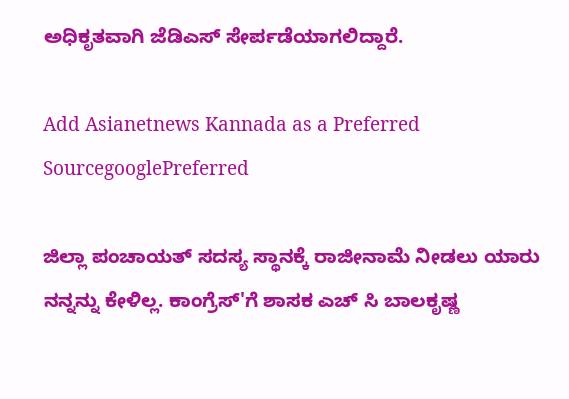ಅಧಿಕೃತವಾಗಿ ಜೆಡಿಎಸ್ ಸೇರ್ಪಡೆಯಾಗಲಿದ್ದಾರೆ.

Add Asianetnews Kannada as a Preferred SourcegooglePreferred

ಜಿಲ್ಲಾ ಪಂಚಾಯತ್ ಸದಸ್ಯ ಸ್ಥಾನಕ್ಕೆ ರಾಜೀನಾಮೆ ನೀಡಲು ಯಾರು ನನ್ನನ್ನು ಕೇಳಿಲ್ಲ. ಕಾಂಗ್ರೆಸ್'ಗೆ ಶಾಸಕ ಎಚ್ ಸಿ ಬಾಲಕೃಷ್ಣ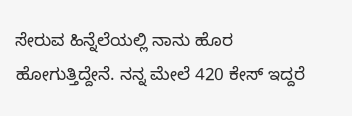ಸೇರುವ ಹಿನ್ನೆಲೆಯಲ್ಲಿ ನಾನು ಹೊರ ಹೋಗುತ್ತಿದ್ದೇನೆ. ನನ್ನ ಮೇಲೆ 420 ಕೇಸ್ ಇದ್ದರೆ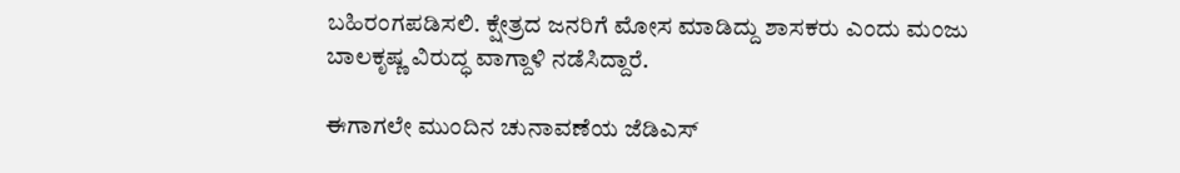ಬಹಿರಂಗಪಡಿಸಲಿ. ಕ್ಷೇತ್ರದ ಜನರಿಗೆ ಮೋಸ ಮಾಡಿದ್ದು ಶಾಸಕರು ಎಂದು ಮಂಜು ಬಾಲಕೃಷ್ಣ ವಿರುದ್ಧ ವಾಗ್ದಾಳಿ ನಡೆಸಿದ್ದಾರೆ.

ಈಗಾಗಲೇ ಮುಂದಿನ ಚುನಾವಣೆಯ ಜೆಡಿಎಸ್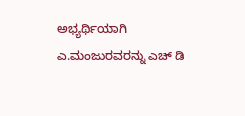ಅಭ್ಯರ್ಥಿಯಾಗಿ ಎ.ಮಂಜುರವರನ್ನು ಎಚ್ ಡಿ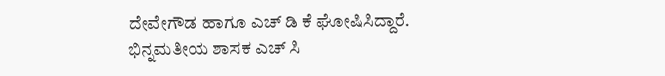ದೇವೇಗೌಡ ಹಾಗೂ ಎಚ್ ಡಿ ಕೆ ಘೋಷಿಸಿದ್ದಾರೆ. ಭಿನ್ನಮತೀಯ ಶಾಸಕ ಎಚ್ ಸಿ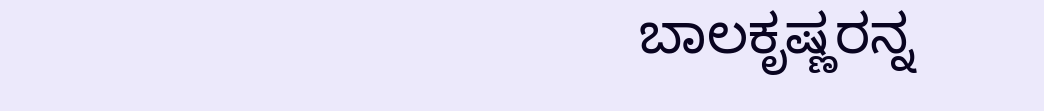ಬಾಲಕೃಷ್ಣರನ್ನ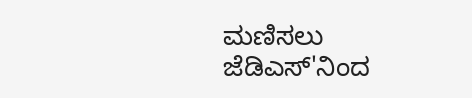ಮಣಿಸಲು ಜೆಡಿಎಸ್'ನಿಂದ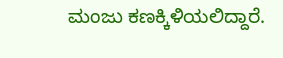ಮಂಜು ಕಣಕ್ಕಿಳಿಯಲಿದ್ದಾರೆ.